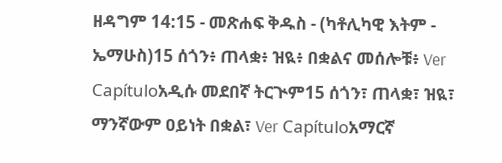ዘዳግም 14:15 - መጽሐፍ ቅዱስ - (ካቶሊካዊ እትም - ኤማሁስ)15 ሰጎን፥ ጠላቋ፥ ዝዪ፥ በቋልና መሰሎቹ፥ Ver Capítuloአዲሱ መደበኛ ትርጒም15 ሰጎን፣ ጠላቋ፣ ዝዪ፣ ማንኛውም ዐይነት በቋል፣ Ver Capítuloአማርኛ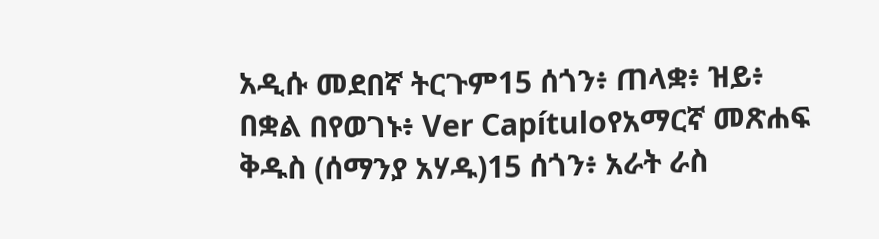አዲሱ መደበኛ ትርጉም15 ሰጎን፥ ጠላቋ፥ ዝይ፥ በቋል በየወገኑ፥ Ver Capítuloየአማርኛ መጽሐፍ ቅዱስ (ሰማንያ አሃዱ)15 ሰጎን፥ አራት ራስ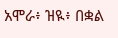አሞራ፥ ዝዪ፥ በቋል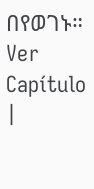በየወገኑ። Ver Capítulo |